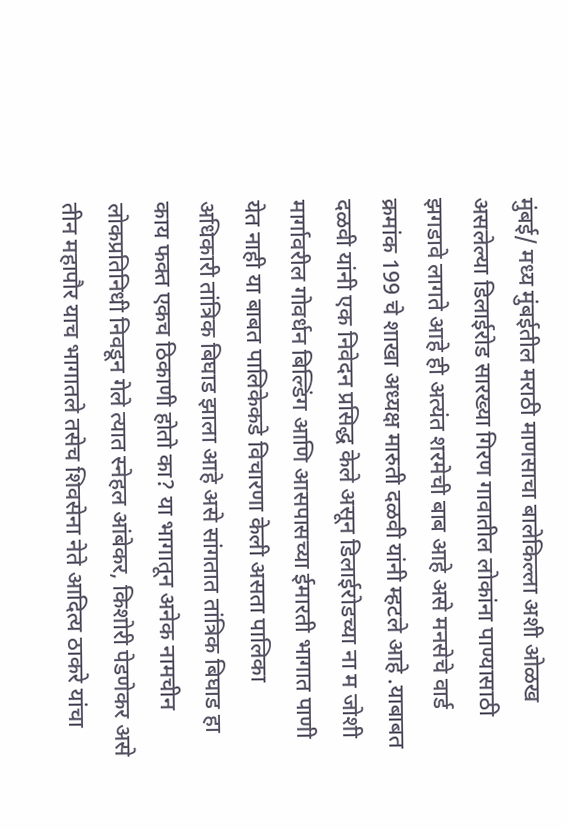मुंबई/ मध्य मुंबईतील मराठी माणसाचा बालेकिल्ला अशी ओळख असलेल्या डिलाईरोड सारख्या गिरण गावातील लोकांना पाण्यासाठी झगडावे लागते आहे ही अत्यंत शरमेची बाब आहे असे मनसेचे वार्ड क्रमांक 199 चे शाखा अध्यक्ष मारुती दळवी यांनी म्हटले आहे .याबाबत दळवी यांनी एक निवेदन प्रसिद्ध केले असून डिलाईरोडच्या ना म जोशी मार्गावरील गोवर्धन बिल्डिंग आणि आसपासच्या ईमारती भागात पाणी येत नाही या बाबत पालिकेकडे विचारणा केली असता पालिका अधिकारी तांत्रिक बिघाड झाला आहे असे सांगतात तांत्रिक बिघाड हा काय फक्त एकच ठिकाणी होतो का? या भागातून अनेक नामचीन लोकप्रतिनिधी निवडून गेले त्यात स्नेहल आंबेकर, किशोरी पेडणेकर असे तीन महापौर याच भागातले तसेच शिवसेना नेते आदित्य ठाकरे यांचा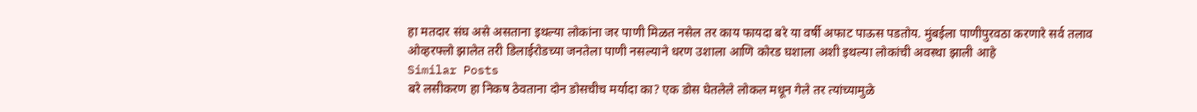हा मतदार संघ असे असताना इथल्या लोकांना जर पाणी मिळत नसेल तर काय फायदा बरे या वर्षी अफाट पाऊस पडतोय. मुंबईला पाणीपुरवठा करणारे सर्व तलाव ओव्हरफ्लो झालेत तरी डिलाईरोडच्या जनतेला पाणी नसल्याने धरण उशाला आणि कोरड घशाला अशी इथल्या लोकांची अवस्था झाली आहे
Similar Posts
बरे लसीकरण हा निकष ठेवताना दोन डोसचीच मर्यादा का? एक डोस घेतलेले लोकल मधून गेले तर त्यांच्यामुळे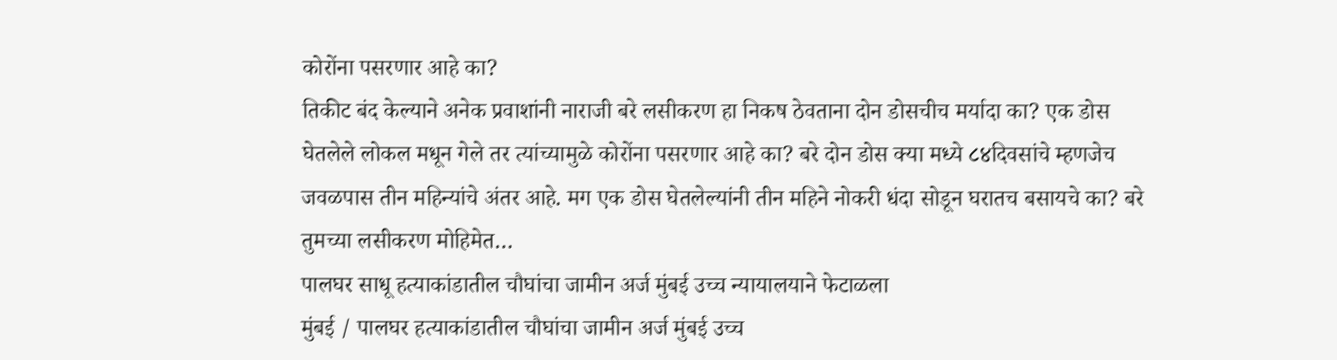कोरोंना पसरणार आहे का?
तिकीट बंद केल्याने अनेक प्रवाशांनी नाराजी बरे लसीकरण हा निकष ठेवताना दोन डोसचीच मर्यादा का? एक डोस घेतलेले लोकल मधून गेले तर त्यांच्यामुळे कोरोंना पसरणार आहे का? बरे दोन डोस क्या मध्ये ८४दिवसांचे म्हणजेच जवळपास तीन महिन्यांचे अंतर आहे. मग एक डोस घेतलेल्यांनी तीन महिने नोकरी धंदा सोडून घरातच बसायचे का? बरे तुमच्या लसीकरण मोहिमेत…
पालघर साधू हत्याकांडातील चौघांचा जामीन अर्ज मुंबई उच्च न्यायालयाने फेटाळला
मुंबई / पालघर हत्याकांडातील चौघांचा जामीन अर्ज मुंबई उच्च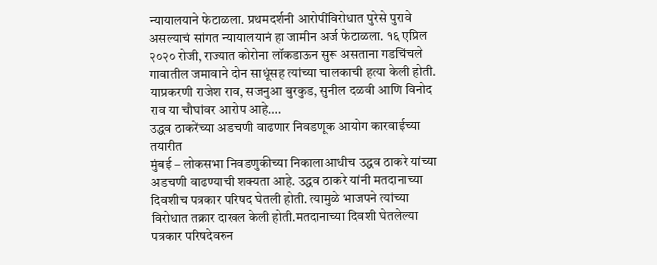न्यायालयाने फेटाळला. प्रथमदर्शनी आरोपींविरोधात पुरेसे पुरावे असल्याचं सांगत न्यायालयानं हा जामीन अर्ज फेटाळला. १६ एप्रिल २०२० रोजी, राज्यात कोरोना लॉकडाऊन सुरू असताना गडचिंचले गावातील जमावाने दोन साधूंसह त्यांच्या चालकाची हत्या केली होती. याप्रकरणी राजेश राव, सजनुआ बुरकुड, सुनील दळवी आणि विनोद राव या चौघांवर आरोप आहे….
उद्धव ठाकरेंच्या अडचणी वाढणार निवडणूक आयोग कारवाईच्या तयारीत
मुंबई – लोकसभा निवडणुकीच्या निकालाआधीच उद्धव ठाकरे यांच्या अडचणी वाढण्याची शक्यता आहे. उद्धव ठाकरे यांनी मतदानाच्या दिवशीच पत्रकार परिषद घेतली होती. त्यामुळे भाजपने त्यांच्या विरोधात तक्रार दाखल केली होती.मतदानाच्या दिवशी घेतलेल्या पत्रकार परिषदेवरुन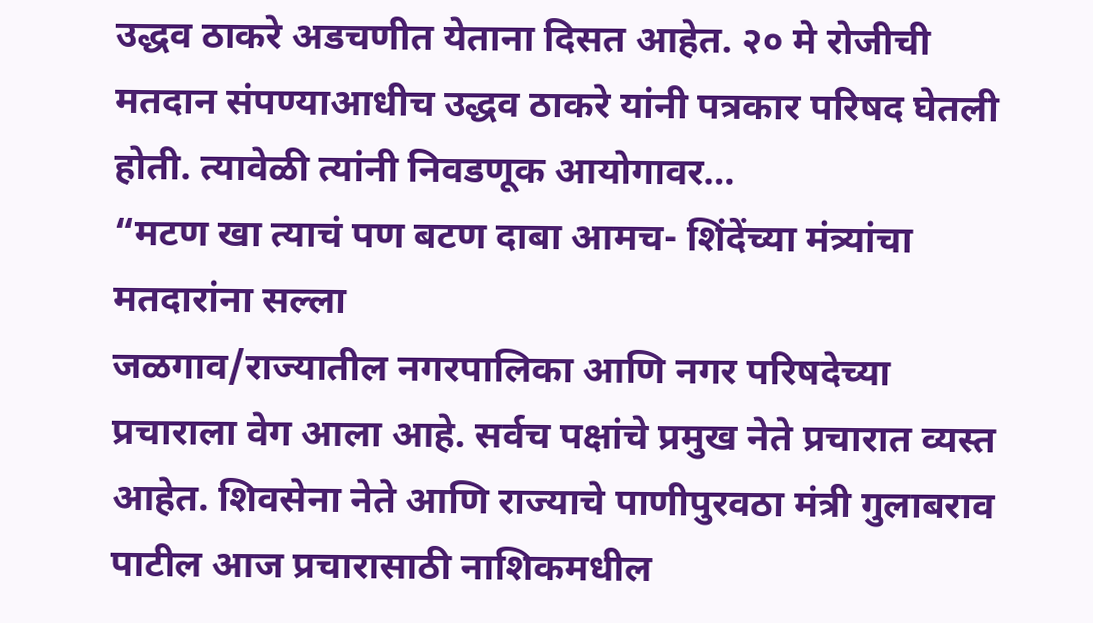उद्धव ठाकरे अडचणीत येताना दिसत आहेत. २० मे रोजीची मतदान संपण्याआधीच उद्धव ठाकरे यांनी पत्रकार परिषद घेतली होती. त्यावेळी त्यांनी निवडणूक आयोगावर…
“मटण खा त्याचं पण बटण दाबा आमच- शिंदेंच्या मंत्र्यांचा मतदारांना सल्ला
जळगाव/राज्यातील नगरपालिका आणि नगर परिषदेच्या प्रचाराला वेग आला आहे. सर्वच पक्षांचे प्रमुख नेते प्रचारात व्यस्त आहेत. शिवसेना नेते आणि राज्याचे पाणीपुरवठा मंत्री गुलाबराव पाटील आज प्रचारासाठी नाशिकमधील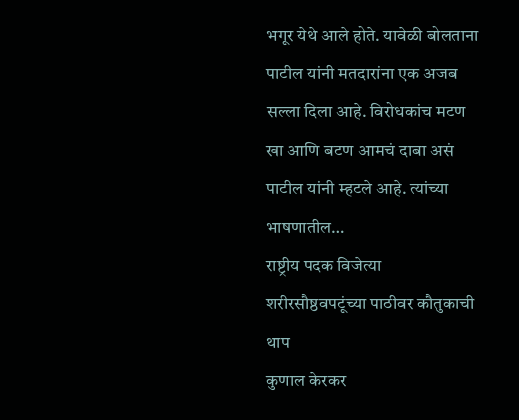भगूर येथे आले होते. यावेळी बोलताना पाटील यांनी मतदारांना एक अजब सल्ला दिला आहे. विरोधकांच मटण खा आणि बटण आमचं दाबा असं पाटील यांनी म्हटले आहे. त्यांच्या भाषणातील…
राष्ट्रीय पदक विजेत्या शरीरसौष्ठवपटूंच्या पाठीवर कौतुकाची थाप
कुणाल केरकर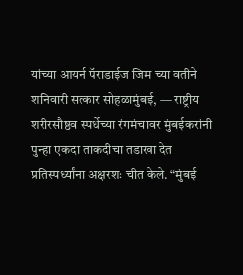यांच्या आयर्न पॅराडाईज जिम च्या वतीने शनिवारी सत्कार सोहळामुंबई, — राष्ट्रीय शरीरसौष्ठव स्पर्धेच्या रंगमंचावर मुंबईकरांनी पुन्हा एकदा ताकदीचा तडाखा देत प्रतिस्पर्ध्यांना अक्षरशः चीत केले. “मुंबई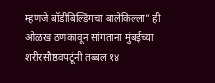म्हणजे बॉडीबिल्डिंगचा बालेकिल्ला” ही ओळख ठणकावून सांगताना मुंबईच्या शरीरसौष्ठवपटूंनी तब्बल १४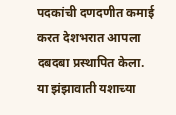पदकांची दणदणीत कमाई करत देशभरात आपला दबदबा प्रस्थापित केला. या झंझावाती यशाच्या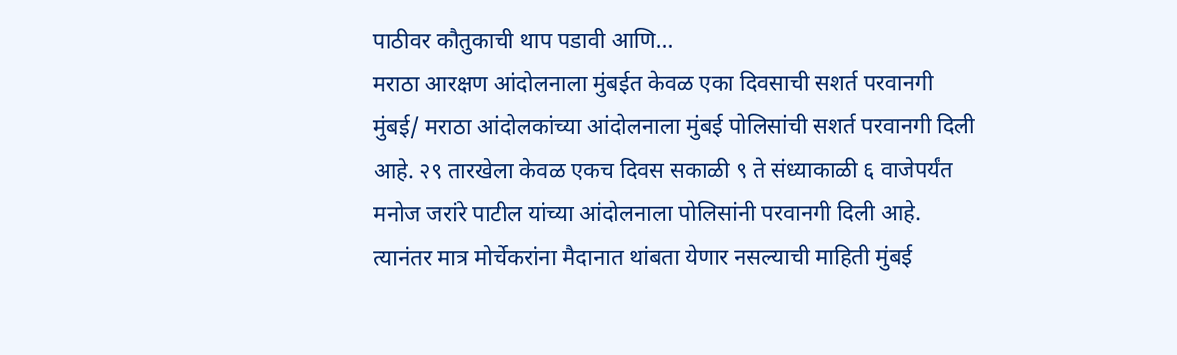पाठीवर कौतुकाची थाप पडावी आणि…
मराठा आरक्षण आंदोलनाला मुंबईत केवळ एका दिवसाची सशर्त परवानगी
मुंबई/ मराठा आंदोलकांच्या आंदोलनाला मुंबई पोलिसांची सशर्त परवानगी दिली आहे. २९ तारखेला केवळ एकच दिवस सकाळी ९ ते संध्याकाळी ६ वाजेपर्यंत मनोज जरांरे पाटील यांच्या आंदोलनाला पोलिसांनी परवानगी दिली आहे. त्यानंतर मात्र मोर्चेकरांना मैदानात थांबता येणार नसल्याची माहिती मुंबई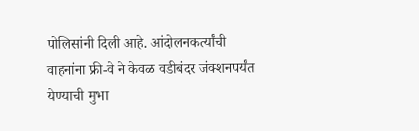पोलिसांनी दिली आहे. आंदोलनकर्त्यांची वाहनांना फ्री-वे ने केवळ वडीबंदर जंक्शनपर्यंत येण्याची मुभा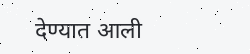देण्यात आली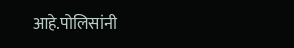आहे.पोलिसांनी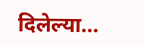दिलेल्या…